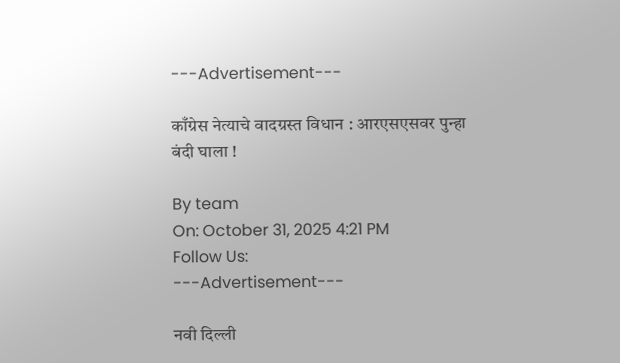---Advertisement---

काँग्रेस नेत्याचे वादग्रस्त विधान : आरएसएसवर पुन्हा बंदी घाला !

By team
On: October 31, 2025 4:21 PM
Follow Us:
---Advertisement---

नवी दिल्ली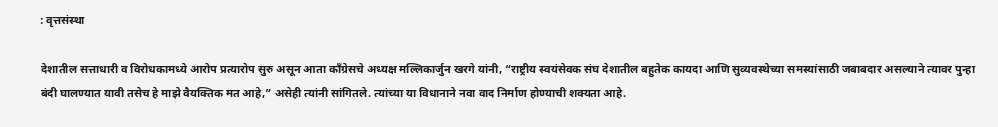: वृत्तसंस्था

देशातील सत्ताधारी व विरोधकामध्ये आरोप प्रत्यारोप सुरु असून आता काँग्रेसचे अध्यक्ष मल्लिकार्जुन खरगे यांनी, “राष्ट्रीय स्वयंसेवक संघ देशातील बहुतेक कायदा आणि सुव्यवस्थेच्या समस्यांसाठी जबाबदार असल्याने त्यावर पुन्हा बंदी घालण्यात यावी तसेच हे माझे वैयक्तिक मत आहे,” असेही त्यांनी सांगितले. त्यांच्या या विधानाने नवा वाद निर्माण होण्याची शक्यता आहे.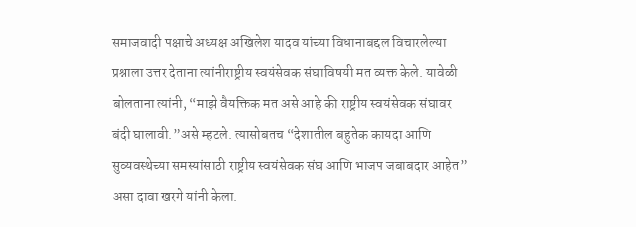समाजवादी पक्षाचे अध्यक्ष अखिलेश यादव यांच्या विधानाबद्दल विचारलेल्या प्रश्नाला उत्तर देताना त्यांनीराष्ट्रीय स्वयंसेवक संघाविषयी मत व्यक्त केले. यावेळी बोलताना त्यांनी, “माझे वैयक्तिक मत असे आहे की राष्ट्रीय स्वयंसेवक संघावर बंदी घालावी.”असे म्हटले. त्यासोबतच “देशातील बहुतेक कायदा आणि सुव्यवस्थेच्या समस्यांसाठी राष्ट्रीय स्वयंसेवक संघ आणि भाजप जबाबदार आहेत” असा दावा खरगे यांनी केला.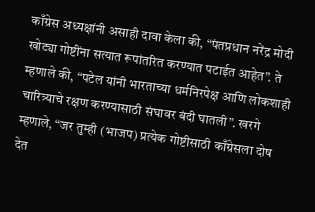काँग्रेस अध्यक्षांनी असाही दावा केला की, “पंतप्रधान नरेंद्र मोदी खोट्या गोष्टींना सत्यात रूपांतरित करण्यात पटाईत आहेत”. ते म्हणाले की, “पटेल यांनी भारताच्या धर्मनिरपेक्ष आणि लोकशाही चारित्र्याचे रक्षण करण्यासाठी संघावर बंदी घातली”. खरगे म्हणाले, “जर तुम्ही (भाजप) प्रत्येक गोष्टीसाठी काँग्रेसला दोष देत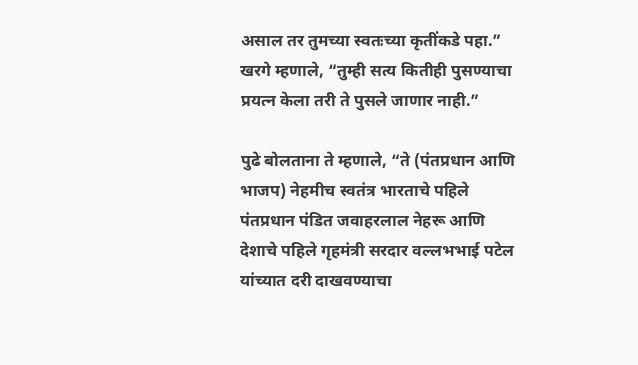असाल तर तुमच्या स्वतःच्या कृतींकडे पहा.” खरगे म्हणाले, “तुम्ही सत्य कितीही पुसण्याचा प्रयत्न केला तरी ते पुसले जाणार नाही.”

पुढे बोलताना ते म्हणाले, “ते (पंतप्रधान आणि भाजप) नेहमीच स्वतंत्र भारताचे पहिले पंतप्रधान पंडित जवाहरलाल नेहरू आणि देशाचे पहिले गृहमंत्री सरदार वल्लभभाई पटेल यांच्यात दरी दाखवण्याचा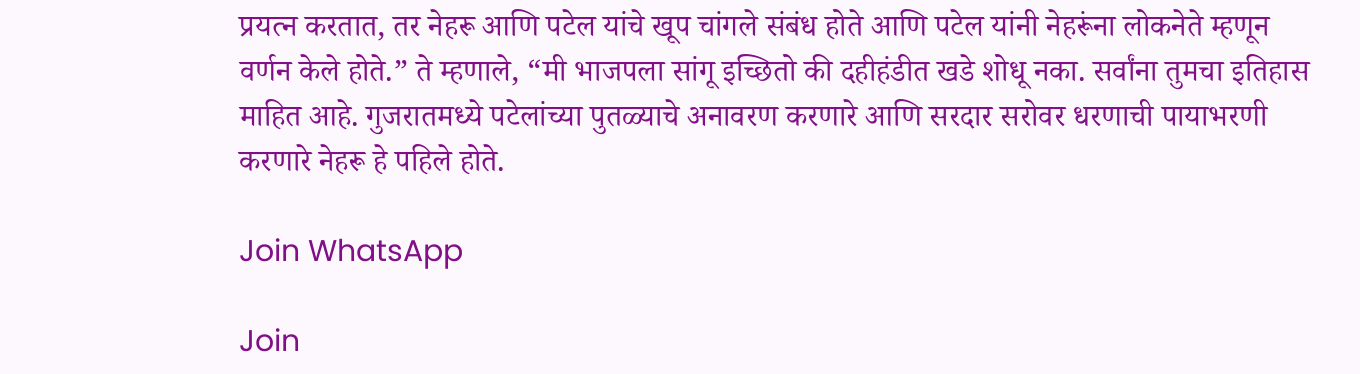प्रयत्न करतात, तर नेहरू आणि पटेल यांचे खूप चांगले संबंध होते आणि पटेल यांनी नेहरूंना लोकनेते म्हणून वर्णन केले होते.” ते म्हणाले, “मी भाजपला सांगू इच्छितो की दहीहंडीत खडे शोधू नका. सर्वांना तुमचा इतिहास माहित आहे. गुजरातमध्ये पटेलांच्या पुतळ्याचे अनावरण करणारे आणि सरदार सरोवर धरणाची पायाभरणी करणारे नेहरू हे पहिले होते.

Join WhatsApp

Join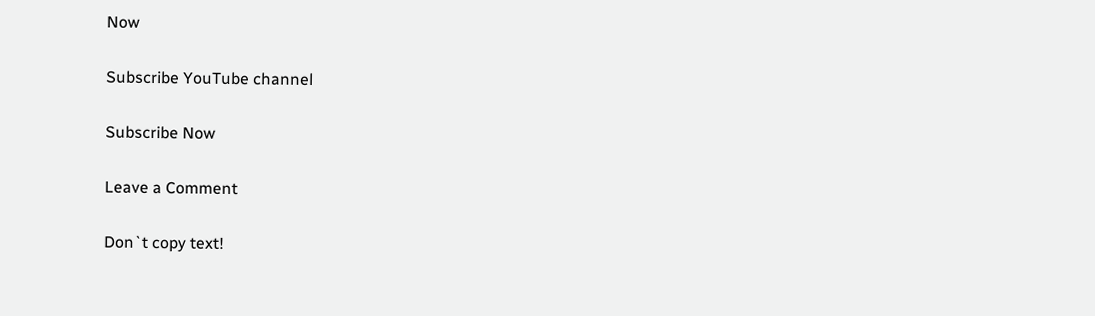Now

Subscribe YouTube channel

Subscribe Now

Leave a Comment

Don`t copy text!